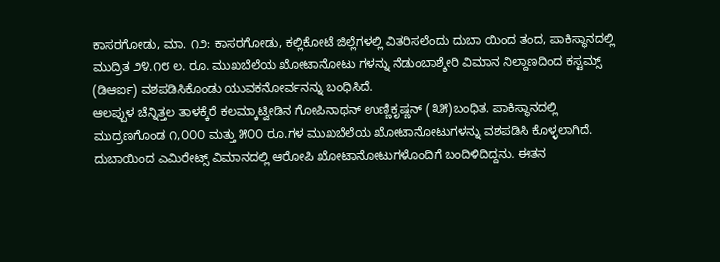ಕಾಸರಗೋಡು, ಮಾ. ೧೨: ಕಾಸರಗೋಡು, ಕಲ್ಲಿಕೋಟೆ ಜಿಲ್ಲೆಗಳಲ್ಲಿ ವಿತರಿಸಲೆಂದು ದುಬಾ ಯಿಂದ ತಂದ, ಪಾಕಿಸ್ಥಾನದಲ್ಲಿ ಮುದ್ರಿತ ೨೪.೧೮ ಲ. ರೂ. ಮುಖಬೆಲೆಯ ಖೋಟಾನೋಟು ಗಳನ್ನು ನೆಡುಂಬಾಶ್ಶೇರಿ ವಿಮಾನ ನಿಲ್ದಾಣದಿಂದ ಕಸ್ಟಮ್ಸ್ (ಡಿಆರ್ಐ) ವಶಪಡಿಸಿಕೊಂಡು ಯುವಕನೋರ್ವನನ್ನು ಬಂಧಿಸಿದೆ.
ಆಲಪ್ಪುಳ ಚೆನ್ನಿತ್ತಲ ತಾಳಕ್ಕೆರೆ ಕಲಮ್ಕಾಟ್ವೀಡಿನ ಗೋಪಿನಾಥನ್ ಉಣ್ಣಿಕೃಷ್ಣನ್ (೩೫)ಬಂಧಿತ. ಪಾಕಿಸ್ಥಾನದಲ್ಲಿ ಮುದ್ರಣಗೊಂಡ ೧,೦೦೦ ಮತ್ತು ೫೦೦ ರೂ.ಗಳ ಮುಖಬೆಲೆಯ ಖೋಟಾನೋಟುಗಳನ್ನು ವಶಪಡಿಸಿ ಕೊಳ್ಳಲಾಗಿದೆ. ದುಬಾಯಿಂದ ಎಮಿರೇಟ್ಸ್ ವಿಮಾನದಲ್ಲಿ ಆರೋಪಿ ಖೋಟಾನೋಟುಗಳೊಂದಿಗೆ ಬಂದಿಳಿದಿದ್ದನು. ಈತನ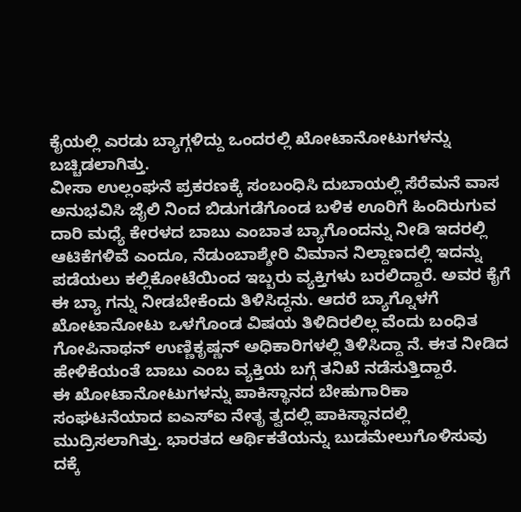ಕೈಯಲ್ಲಿ ಎರಡು ಬ್ಯಾಗ್ಗಳಿದ್ದು ಒಂದರಲ್ಲಿ ಖೋಟಾನೋಟುಗಳನ್ನು ಬಚ್ಚಿಡಲಾಗಿತ್ತು.
ವೀಸಾ ಉಲ್ಲಂಘನೆ ಪ್ರಕರಣಕ್ಕೆ ಸಂಬಂಧಿಸಿ ದುಬಾಯಲ್ಲಿ ಸೆರೆಮನೆ ವಾಸ ಅನುಭವಿಸಿ ಜೈಲಿ ನಿಂದ ಬಿಡುಗಡೆಗೊಂಡ ಬಳಿಕ ಊರಿಗೆ ಹಿಂದಿರುಗುವ ದಾರಿ ಮಧ್ಯೆ ಕೇರಳದ ಬಾಬು ಎಂಬಾತ ಬ್ಯಾಗೊಂದನ್ನು ನೀಡಿ ಇದರಲ್ಲಿ ಆಟಿಕೆಗಳಿವೆ ಎಂದೂ, ನೆಡುಂಬಾಶ್ಶೇರಿ ವಿಮಾನ ನಿಲ್ದಾಣದಲ್ಲಿ ಇದನ್ನು ಪಡೆಯಲು ಕಲ್ಲಿಕೋಟೆಯಿಂದ ಇಬ್ಬರು ವ್ಯಕ್ತಿಗಳು ಬರಲಿದ್ದಾರೆ. ಅವರ ಕೈಗೆ ಈ ಬ್ಯಾ ಗನ್ನು ನೀಡಬೇಕೆಂದು ತಿಳಿಸಿದ್ದನು. ಆದರೆ ಬ್ಯಾಗ್ನೊಳಗೆ ಖೋಟಾನೋಟು ಒಳಗೊಂಡ ವಿಷಯ ತಿಳಿದಿರಲಿಲ್ಲ ವೆಂದು ಬಂಧಿತ ಗೋಪಿನಾಥನ್ ಉಣ್ಣಿಕೃಷ್ಣನ್ ಅಧಿಕಾರಿಗಳಲ್ಲಿ ತಿಳಿಸಿದ್ದಾ ನೆ. ಈತ ನೀಡಿದ ಹೇಳಿಕೆಯಂತೆ ಬಾಬು ಎಂಬ ವ್ಯಕ್ತಿಯ ಬಗ್ಗೆ ತನಿಖೆ ನಡೆಸುತ್ತಿದ್ದಾರೆ.
ಈ ಖೋಟಾನೋಟುಗಳನ್ನು ಪಾಕಿಸ್ಥಾನದ ಬೇಹುಗಾರಿಕಾ ಸಂಘಟನೆಯಾದ ಐಎಸ್ಐ ನೇತೃ ತ್ವದಲ್ಲಿ ಪಾಕಿಸ್ಥಾನದಲ್ಲಿ ಮುದ್ರಿಸಲಾಗಿತ್ತು. ಭಾರತದ ಆರ್ಥಿಕತೆಯನ್ನು ಬುಡಮೇಲುಗೊಳಿಸುವು ದಕ್ಕೆ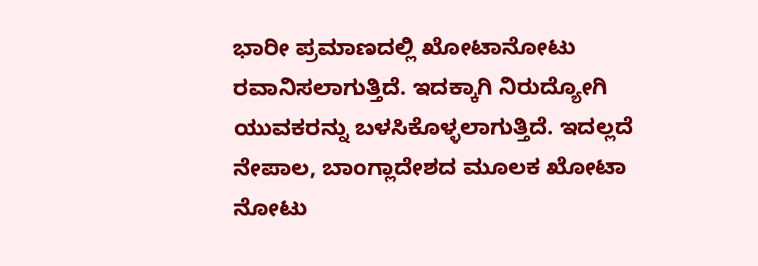ಭಾರೀ ಪ್ರಮಾಣದಲ್ಲಿ ಖೋಟಾನೋಟು ರವಾನಿಸಲಾಗುತ್ತಿದೆ. ಇದಕ್ಕಾಗಿ ನಿರುದ್ಯೋಗಿ ಯುವಕರನ್ನು ಬಳಸಿಕೊಳ್ಳಲಾಗುತ್ತಿದೆ. ಇದಲ್ಲದೆ ನೇಪಾಲ, ಬಾಂಗ್ಲಾದೇಶದ ಮೂಲಕ ಖೋಟಾ ನೋಟು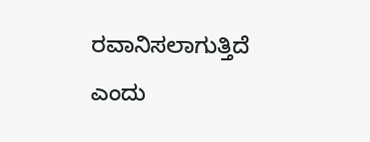ರವಾನಿಸಲಾಗುತ್ತಿದೆ ಎಂದು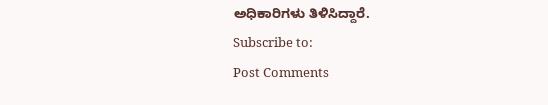ಅಧಿಕಾರಿಗಳು ತಿಳಿಸಿದ್ದಾರೆ.
Subscribe to:
Post Comments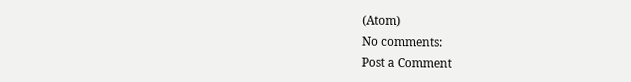(Atom)
No comments:
Post a Comment